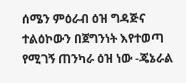ሰሜን ምዕራብ ዕዝ ግዳጅና ተልዕኮውን በጀግንነት እየተወጣ የሚገኝ ጠንካራ ዕዝ ነው -ጄኔራል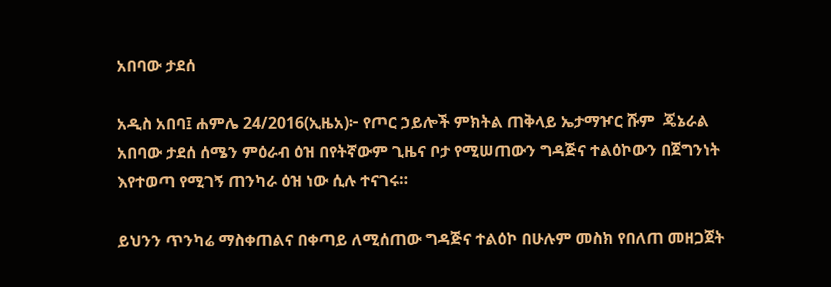አበባው ታደሰ

አዲስ አበባ፤ ሐምሌ 24/2016(ኢዜአ)፦ የጦር ኃይሎች ምክትል ጠቅላይ ኤታማዦር ሹም  ጄኔራል አበባው ታደሰ ሰሜን ምዕራብ ዕዝ በየትኛውም ጊዜና ቦታ የሚሠጠውን ግዳጅና ተልዕኮውን በጀግንነት እየተወጣ የሚገኝ ጠንካራ ዕዝ ነው ሲሉ ተናገሩ።

ይህንን ጥንካሬ ማስቀጠልና በቀጣይ ለሚሰጠው ግዳጅና ተልዕኮ በሁሉም መስክ የበለጠ መዘጋጀት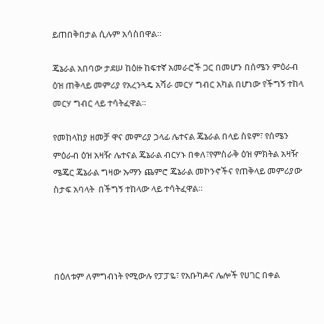ይጠበቅበታል ሲሉም አሳስበዋል።

ጄኔራል አበባው ታደሠ ከዕዙ ከፍተኛ አመራሮች ጋር በመሆን በሰሜን ምዕራብ ዕዝ ጠቅላይ መምሪያ የአረንጓዴ አሻራ መርሃ ግብር አካል በሆነው የችግኝ ተከላ መርሃ ግብር ላይ ተሳትፈዋል።

የመከላከያ ዘመቻ ዋና መምሪያ ኃላፊ ሌተናል ጄኔራል በላይ ስዩም፣ የሰሜን ምዕራብ ዕዝ አዛዥ ሌተናል ጄኔራል ብርሃኑ በቀለ፣የምስራቅ ዕዝ ምክትል አዛዥ ሜጄር ጄኔራል ግዛው ኡማን ጨምሮ ጄኔራል መኮንኖችና የጠቅላይ መምሪያው ስታፍ አባላት  በችግኝ ተከላው ላይ ተሳትፈዋል።




በዕለቱም ለምግብነት የሚውሉ የፓፓዬ፣ የአቡካዶና ሌሎች የሀገር በቀል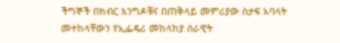ችግኞች በክብር እንግዶቹና በጠቅላይ መምሪያው ስታፍ አባላት መተከላቸውን የኢፌዴሪ መከላከያ ሰራዊት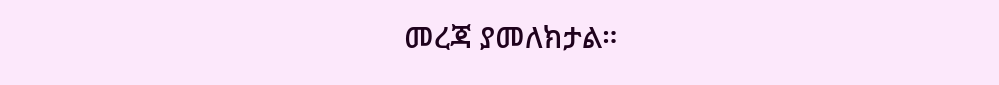መረጃ ያመለክታል።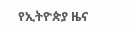የኢትዮጵያ ዜና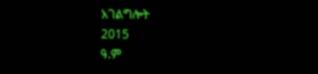አገልግሎት
2015
ዓ.ም